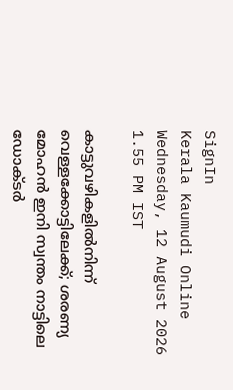SignIn
Kerala Kaumudi Online
Wednesday, 12 August 2026 1.55 PM IST

കാട്ടുവഴികളിൽനിന്ന് വെള്ളക്കോട്ടിലേക്ക്; ശരണ്യ മോഹൻ ഇനി സ്വന്തം നാട്ടിലെ ഡോക്‌ടർ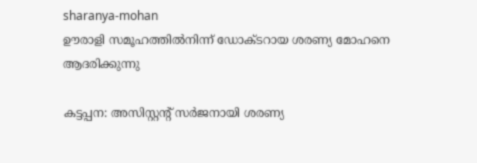sharanya-mohan
ഊരാളി സമൂഹത്തിൽനിന്ന് ഡോക്ടറായ ശരണ്യ മോഹനെ ആദരിക്കുന്നു

കട്ടപ്പന: അസിസ്റ്റന്റ് സർജനായി ശരണ്യ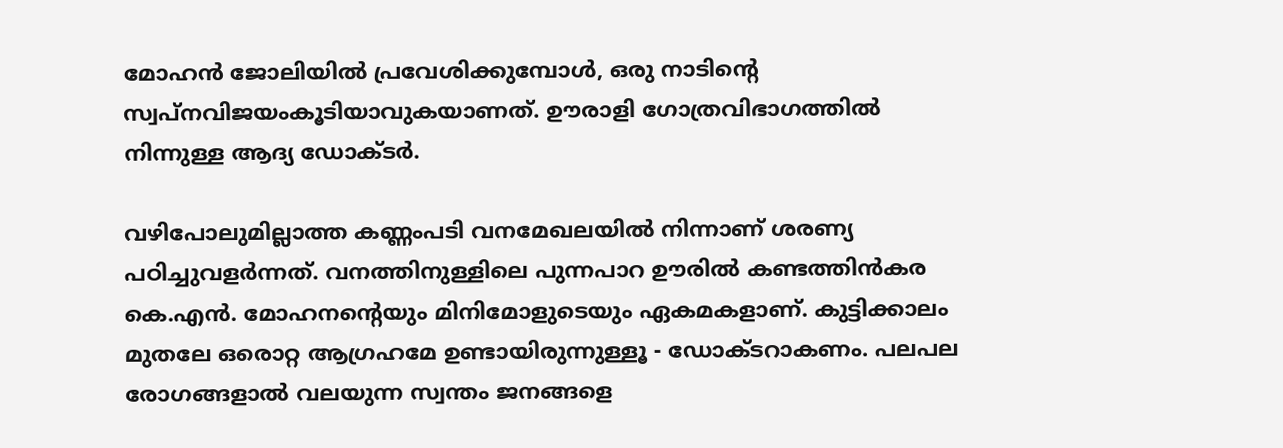മോഹൻ ജോലിയിൽ പ്രവേശിക്കുമ്പോൾ, ഒരു നാടിന്റെ സ്വപ്നവിജയംകൂടിയാവുകയാണത്. ഊരാളി ഗോത്രവിഭാഗത്തിൽ നിന്നുള്ള ആദ്യ ഡോക്ടർ.

വഴിപോലുമില്ലാത്ത കണ്ണംപടി വനമേഖലയിൽ നിന്നാണ് ശരണ്യ പഠിച്ചുവളർന്നത്. വനത്തിനുള്ളിലെ പുന്നപാറ ഊരിൽ കണ്ടത്തിൻകര കെ.എൻ. മോഹനന്റെയും മിനിമോളുടെയും ഏകമകളാണ്. കുട്ടിക്കാലം മുതലേ ഒരൊറ്റ ആഗ്രഹമേ ഉണ്ടായിരുന്നുള്ളൂ - ഡോക്ടറാകണം. പലപല രോഗങ്ങളാൽ വലയുന്ന സ്വന്തം ജനങ്ങളെ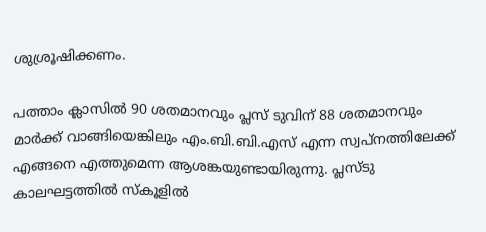ശുശ്രൂഷിക്കണം.

പത്താം ക്ലാസിൽ 90 ശതമാനവും പ്ലസ് ടുവിന് 88 ശതമാനവും മാർക്ക് വാങ്ങിയെങ്കിലും എം.ബി.ബി.എസ് എന്ന സ്വപ്നത്തിലേക്ക് എങ്ങനെ എത്തുമെന്ന ആശങ്കയുണ്ടായിരുന്നു. പ്ലസ്ടു കാലഘട്ടത്തിൽ സ്‌കൂളിൽ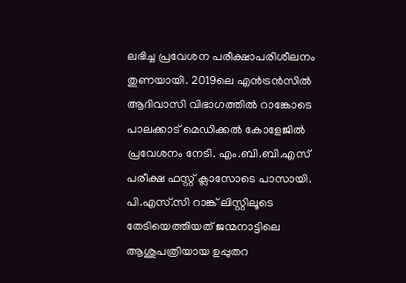ലഭിച്ച പ്രവേശന പരീക്ഷാപരിശീലനം തുണയായി. 2019ലെ എൻട്രൻസിൽ ആദിവാസി വിഭാഗത്തിൽ റാങ്കോടെ പാലക്കാട് മെഡിക്കൽ കോളേജിൽ പ്രവേശനം നേടി. എം.ബി.ബി.എസ് പരീക്ഷ ഫസ്റ്റ് ക്ലാസോടെ പാസായി. പി.എസ്.സി റാങ്ക് ലിസ്റ്റിലൂടെ തേടിയെത്തിയത് ജന്മനാട്ടിലെ ആശുപത്രിയായ ഉപ്പുതറ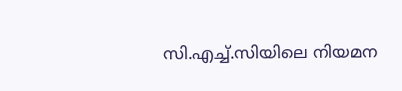സി.എച്ച്.സിയിലെ നിയമന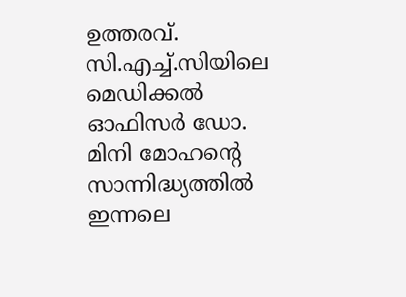ഉത്തരവ്. സി.എച്ച്.സിയിലെ മെഡിക്കൽ ഓഫിസർ ഡോ. മിനി മോഹന്റെ സാന്നിദ്ധ്യത്തിൽ ഇന്നലെ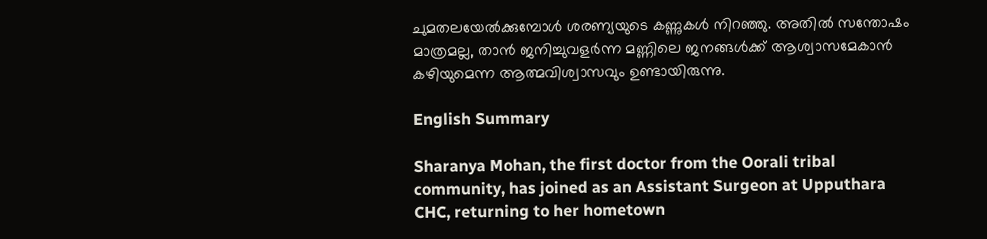ചുമതലയേൽക്കുമ്പോൾ ശരണ്യയുടെ കണ്ണുകൾ നിറഞ്ഞു. അതിൽ സന്തോഷം മാത്രമല്ല, താൻ ജനിച്ചുവളർന്ന മണ്ണിലെ ജനങ്ങൾക്ക് ആശ്വാസമേകാൻ കഴിയുമെന്ന ആത്മവിശ്വാസവും ഉണ്ടായിരുന്നു.

English Summary

Sharanya Mohan, the first doctor from the Oorali tribal community, has joined as an Assistant Surgeon at Upputhara CHC, returning to her hometown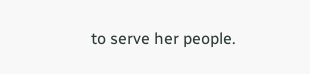to serve her people.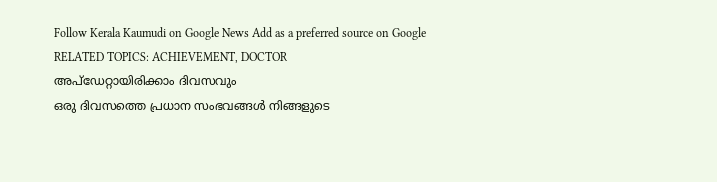Follow Kerala Kaumudi on Google News Add as a preferred source on Google
RELATED TOPICS: ACHIEVEMENT, DOCTOR
അപ്ഡേറ്റായിരിക്കാം ദിവസവും
ഒരു ദിവസത്തെ പ്രധാന സംഭവങ്ങൾ നിങ്ങളുടെ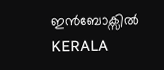ഇൻബോക്സിൽ
KERALA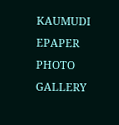KAUMUDI EPAPER
PHOTO GALLERY